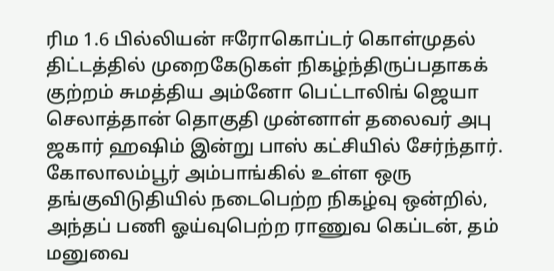ரிம 1.6 பில்லியன் ஈரோகொப்டர் கொள்முதல் திட்டத்தில் முறைகேடுகள் நிகழ்ந்திருப்பதாகக் குற்றம் சுமத்திய அம்னோ பெட்டாலிங் ஜெயா செலாத்தான் தொகுதி முன்னாள் தலைவர் அபு ஜகார் ஹஷிம் இன்று பாஸ் கட்சியில் சேர்ந்தார்.
கோலாலம்பூர் அம்பாங்கில் உள்ள ஒரு தங்குவிடுதியில் நடைபெற்ற நிகழ்வு ஒன்றில், அந்தப் பணி ஓய்வுபெற்ற ராணுவ கெப்டன், தம் மனுவை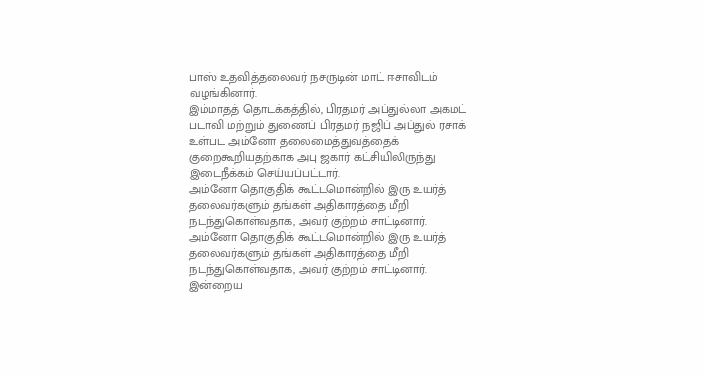பாஸ் உதவித்தலைவர் நசருடின் மாட் ஈசாவிடம் வழங்கினார்.
இம்மாதத் தொடக்கத்தில், பிரதமர் அப்துல்லா அகமட் படாவி மற்றும் துணைப் பிரதமர் நஜிப் அப்துல் ரசாக் உள்பட அம்னோ தலைமைத்துவத்தைக் குறைகூறியதற்காக அபு ஜகார் கட்சியிலிருந்து இடைநீக்கம் செய்யப்பட்டார்.
அம்னோ தொகுதிக் கூட்டமொன்றில் இரு உயர்த் தலைவர்களும் தங்கள் அதிகாரத்தை மீறி நடந்துகொள்வதாக, அவர் குற்றம் சாட்டினார்.
அம்னோ தொகுதிக் கூட்டமொன்றில் இரு உயர்த் தலைவர்களும் தங்கள் அதிகாரத்தை மீறி நடந்துகொள்வதாக, அவர் குற்றம் சாட்டினார்.
இன்றைய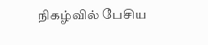நிகழ்வில் பேசிய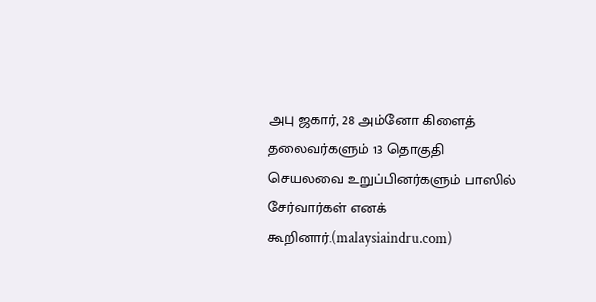அபு ஜகார், 28 அம்னோ கிளைத் தலைவர்களும் 13 தொகுதி செயலவை உறுப்பினர்களும் பாஸில் சேர்வார்கள் எனக் கூறினார்.(malaysiaindru.com)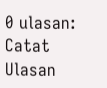0 ulasan:
Catat Ulasan